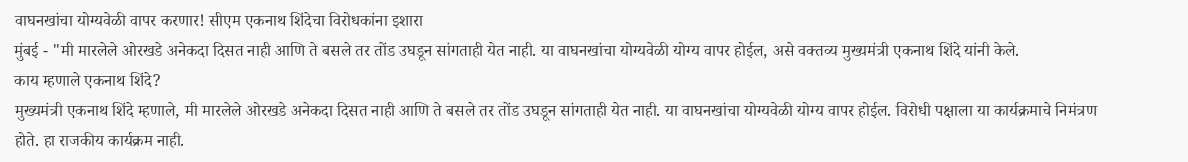वाघनखांचा योग्यवेळी वापर करणार! सीएम एकनाथ शिंदेचा विरोधकांना इशारा
मुंबई - "मी मारलेले ओरखडे अनेकदा दिसत नाही आणि ते बसले तर तोंड उघडून सांगताही येत नाही. या वाघनखांचा योग्यवेळी योग्य वापर होईल, असे वक्तव्य मुख्यमंत्री एकनाथ शिंदे यांनी केले.
काय म्हणाले एकनाथ शिंदे?
मुख्यमंत्री एकनाथ शिंदे म्हणाले, मी मारलेले ओरखडे अनेकदा दिसत नाही आणि ते बसले तर तोंड उघडून सांगताही येत नाही. या वाघनखांचा योग्यवेळी योग्य वापर होईल. विरोधी पक्षाला या कार्यक्रमाचे निमंत्रण होते. हा राजकीय कार्यक्रम नाही.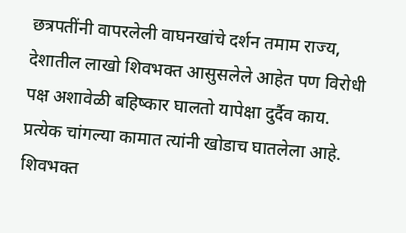छत्रपतींनी वापरलेली वाघनखांचे दर्शन तमाम राज्य, देशातील लाखो शिवभक्त आसुसलेले आहेत पण विरोधी पक्ष अशावेळी बहिष्कार घालतो यापेक्षा दुर्दैव काय. प्रत्येक चांगल्या कामात त्यांनी खोडाच घातलेला आहे.
शिवभक्त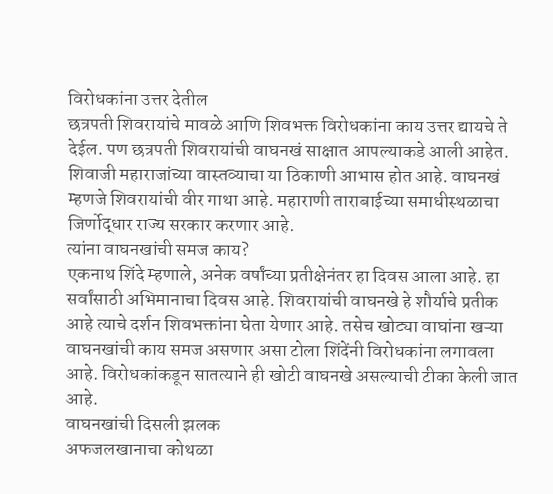विरोधकांना उत्तर देतील
छत्रपती शिवरायांचे मावळे आणि शिवभक्त विरोधकांना काय उत्तर द्यायचे ते देईल. पण छत्रपती शिवरायांची वाघनखं साक्षात आपल्याकडे आली आहेत. शिवाजी महाराजांच्या वास्तव्याचा या ठिकाणी आभास होत आहे. वाघनखं म्हणजे शिवरायांची वीर गाथा आहे. महाराणी ताराबाईच्या समाधीस्थळाचा जिर्णोद्धार राज्य सरकार करणार आहे.
त्यांना वाघनखांची समज काय?
एकनाथ शिंदे म्हणाले, अनेक वर्षांच्या प्रतीक्षेनंतर हा दिवस आला आहे. हा सर्वांसाठी अभिमानाचा दिवस आहे. शिवरायांची वाघनखे हे शौर्याचे प्रतीक आहे त्याचे दर्शन शिवभक्तांना घेता येणार आहे. तसेच खोट्या वाघांना खऱ्या वाघनखांची काय समज असणार असा टोला शिंदेंनी विरोधकांना लगावला आहे. विरोधकांकडून सातत्याने ही खोटी वाघनखे असल्याची टीका केली जात आहे.
वाघनखांची दिसली झलक
अफजलखानाचा कोथळा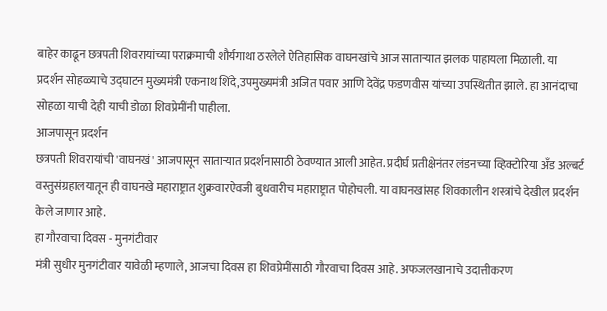बाहेर काढून छत्रपती शिवरायांच्या पराक्रमाची शौर्यगाथा ठरलेले ऐतिहासिक वाघनखांचे आज साताऱ्यात झलक पाहायला मिळाली. या प्रदर्शन सोहळ्याचे उद्घाटन मुख्यमंत्री एकनाथ शिंदे,उपमुख्यमंत्री अजित पवार आणि देवेंद्र फडणवीस यांच्या उपस्थितीत झाले. हा आनंदाचा सोहळा याची देही याची डोळा शिवप्रेमींनी पाहीला.
आजपासून प्रदर्शन
छत्रपती शिवरायांची 'वाघनखं' आजपासून साताऱ्यात प्रदर्शनासाठी ठेवण्यात आली आहेत. प्रदीर्घ प्रतीक्षेनंतर लंडनच्या व्हिक्टोरिया अँड अल्बर्ट वस्तुसंग्रहालयातून ही वाघनखे महाराष्ट्रात शुक्रवारऐवजी बुधवारीच महाराष्ट्रात पोहोचली. या वाघनखांसह शिवकालीन शस्त्रांचे देखील प्रदर्शन केले जाणार आहे.
हा गौरवाचा दिवस - मुनगंटीवार
मंत्री सुधीर मुनगंटीवार यावेळी म्हणाले, आजचा दिवस हा शिवप्रेमींसाठी गौरवाचा दिवस आहे. अफजलखानाचे उदात्तीकरण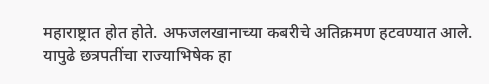महाराष्ट्रात होत होते. अफजलखानाच्या कबरीचे अतिक्रमण हटवण्यात आले. यापुढे छत्रपतींचा राज्याभिषेक हा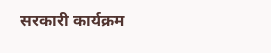सरकारी कार्यक्रम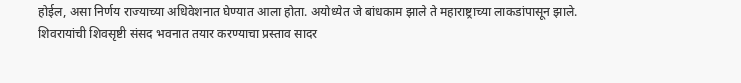होईल, असा निर्णय राज्याच्या अधिवेशनात घेण्यात आला होता. अयोध्येत जे बांधकाम झाले ते महाराष्ट्राच्या लाकडांपासून झाले. शिवरायांची शिवसृष्टी संसद भवनात तयार करण्याचा प्रस्ताव सादर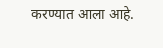करण्यात आला आहे.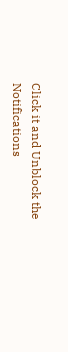Click it and Unblock the Notifications